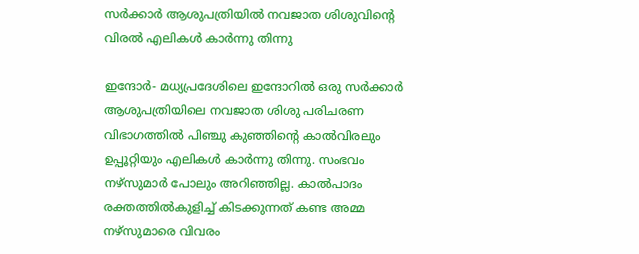സര്‍ക്കാര്‍ ആശുപത്രിയില്‍ നവജാത ശിശുവിന്റെ വിരല്‍ എലികള്‍ കാര്‍ന്നു തിന്നു

ഇന്ദോര്‍- മധ്യപ്രദേശിലെ ഇന്ദോറില്‍ ഒരു സര്‍ക്കാര്‍ ആശുപത്രിയിലെ നവജാത ശിശു പരിചരണ വിഭാഗത്തില്‍ പിഞ്ചു കുഞ്ഞിന്റെ കാല്‍വിരലും ഉപ്പൂറ്റിയും എലികള്‍ കാര്‍ന്നു തിന്നു. സംഭവം നഴ്‌സുമാര്‍ പോലും അറിഞ്ഞില്ല. കാല്‍പാദം രക്തത്തില്‍കുളിച്ച് കിടക്കുന്നത് കണ്ട അമ്മ നഴ്‌സുമാരെ വിവരം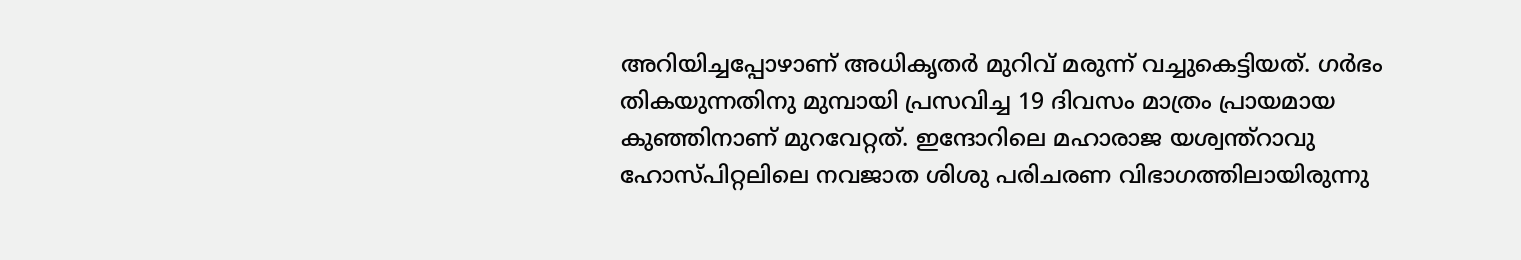അറിയിച്ചപ്പോഴാണ് അധികൃതര്‍ മുറിവ് മരുന്ന് വച്ചുകെട്ടിയത്. ഗര്‍ഭം തികയുന്നതിനു മുമ്പായി പ്രസവിച്ച 19 ദിവസം മാത്രം പ്രായമായ കുഞ്ഞിനാണ് മുറവേറ്റത്. ഇന്ദോറിലെ മഹാരാജ യശ്വന്ത്‌റാവു ഹോസ്പിറ്റലിലെ നവജാത ശിശു പരിചരണ വിഭാഗത്തിലായിരുന്നു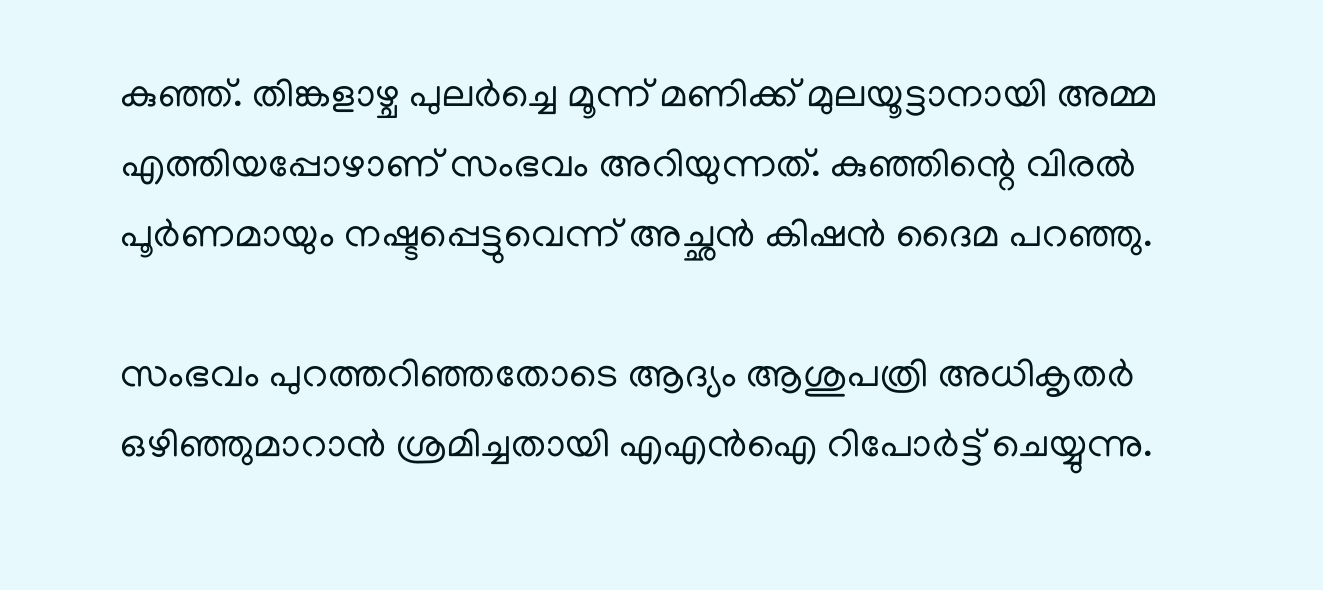കുഞ്ഞ്. തിങ്കളാഴ്ച പുലര്‍ച്ചെ മൂന്ന് മണിക്ക് മുലയൂട്ടാനായി അമ്മ എത്തിയപ്പോഴാണ് സംഭവം അറിയുന്നത്. കുഞ്ഞിന്റെ വിരല്‍ പൂര്‍ണമായും നഷ്ടപ്പെട്ടുവെന്ന് അച്ഛന്‍ കിഷന്‍ ദൈമ പറഞ്ഞു.

സംഭവം പുറത്തറിഞ്ഞതോടെ ആദ്യം ആശുപത്രി അധികൃതര്‍ ഒഴിഞ്ഞുമാറാന്‍ ശ്രമിച്ചതായി എഎന്‍ഐ റിപോര്‍ട്ട് ചെയ്യുന്നു.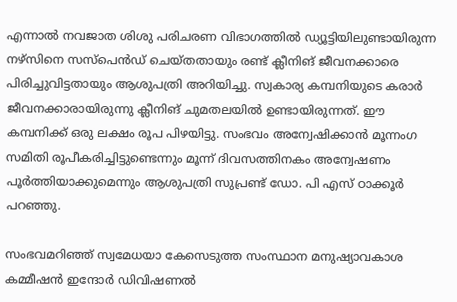എന്നാല്‍ നവജാത ശിശു പരിചരണ വിഭാഗത്തില്‍ ഡ്യൂട്ടിയിലുണ്ടായിരുന്ന നഴ്‌സിനെ സസ്‌പെന്‍ഡ് ചെയ്തതായും രണ്ട് ക്ലീനിങ് ജീവനക്കാരെ പിരിച്ചുവിട്ടതായും ആശുപത്രി അറിയിച്ചു. സ്വകാര്യ കമ്പനിയുടെ കരാര്‍ ജീവനക്കാരായിരുന്നു ക്ലീനിങ് ചുമതലയില്‍ ഉണ്ടായിരുന്നത്. ഈ കമ്പനിക്ക് ഒരു ലക്ഷം രൂപ പിഴയിട്ടു. സംഭവം അന്വേഷിക്കാന്‍ മൂന്നംഗ സമിതി രൂപീകരിച്ചിട്ടുണ്ടെന്നും മൂന്ന് ദിവസത്തിനകം അന്വേഷണം പൂര്‍ത്തിയാക്കുമെന്നും ആശുപത്രി സുപ്രണ്ട് ഡോ. പി എസ് ഠാക്കൂര്‍ പറഞ്ഞു.

സംഭവമറിഞ്ഞ് സ്വമേധയാ കേസെടുത്ത സംസ്ഥാന മനുഷ്യാവകാശ കമ്മീഷന്‍ ഇന്ദോര്‍ ഡിവിഷണല്‍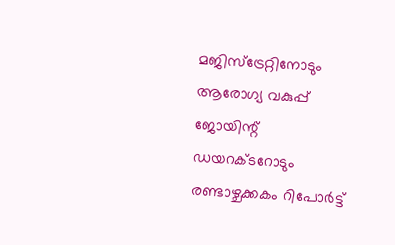മജിസ്‌ട്രേറ്റിനോടും ആരോഗ്യ വകുപ്പ് ജോയിന്റ് ഡയറക്ടറോടും രണ്ടാഴ്ചക്കകം റിപോര്‍ട്ട്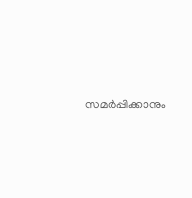സമര്‍പ്പിക്കാനും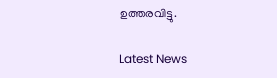ഉത്തരവിട്ടു.

Latest News